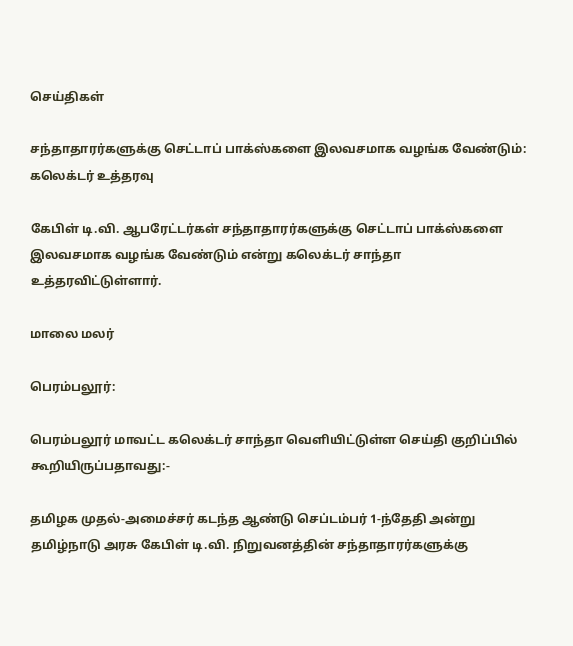செய்திகள்

சந்தாதாரர்களுக்கு செட்டாப் பாக்ஸ்களை இலவசமாக வழங்க வேண்டும்: கலெக்டர் உத்தரவு

கேபிள் டி.வி. ஆபரேட்டர்கள் சந்தாதாரர்களுக்கு செட்டாப் பாக்ஸ்களை இலவசமாக வழங்க வேண்டும் என்று கலெக்டர் சாந்தா உத்தரவிட்டுள்ளார்.

மாலை மலர்

பெரம்பலூர்:

பெரம்பலூர் மாவட்ட கலெக்டர் சாந்தா வெளியிட்டுள்ள செய்தி குறிப்பில் கூறியிருப்பதாவது:-

தமிழக முதல்-அமைச்சர் கடந்த ஆண்டு செப்டம்பர் 1-ந்தேதி அன்று தமிழ்நாடு அரசு கேபிள் டி.வி. நிறுவனத்தின் சந்தாதாரர்களுக்கு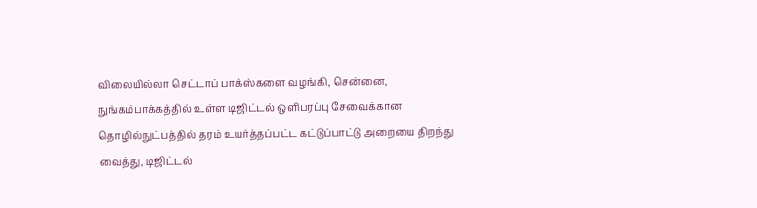விலையில்லா செட்டாப் பாக்ஸ்களை வழங்கி, சென்னை, நுங்கம்பாக்கத்தில் உள்ள டிஜிட்டல் ஒளிபரப்பு சேவைக்கான  தொழில்நுட்பத்தில் தரம் உயர்த்தப்பட்ட கட்டுப்பாட்டு அறையை திறந்து வைத்து, டிஜிட்டல்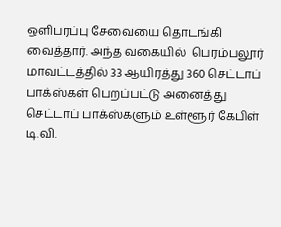ஒளிபரப்பு சேவையை தொடங்கி வைத்தார். அந்த வகையில்  பெரம்பலூர் மாவட்டத்தில் 33 ஆயிரத்து 360 செட்டாப் பாக்ஸ்கள் பெறப்பட்டு அனைத்து செட்டாப் பாக்ஸ்களும் உள்ளூர் கேபிள் டி.வி.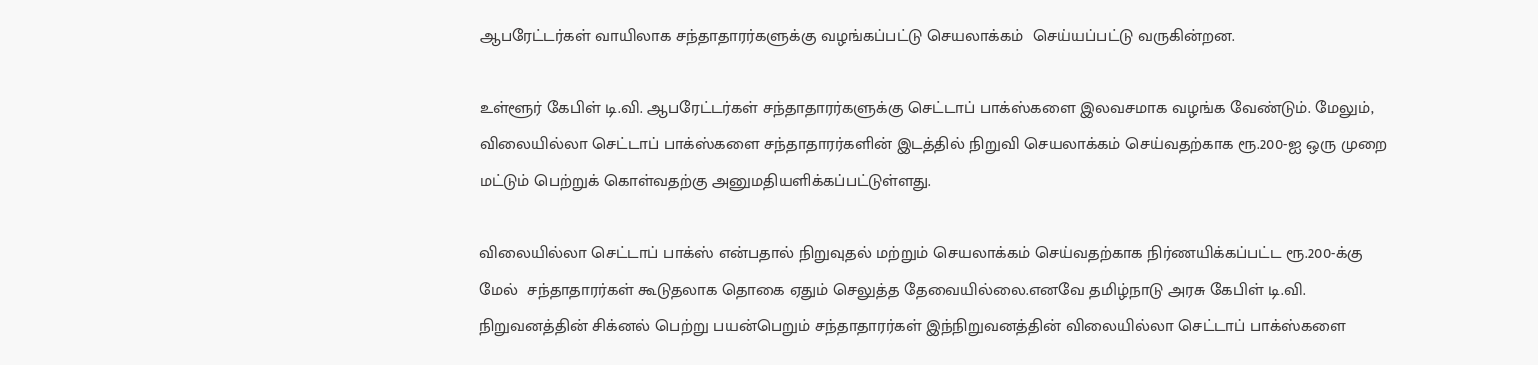ஆபரேட்டர்கள் வாயிலாக சந்தாதாரர்களுக்கு வழங்கப்பட்டு செயலாக்கம்  செய்யப்பட்டு வருகின்றன.

உள்ளூர் கேபிள் டி.வி. ஆபரேட்டர்கள் சந்தாதாரர்களுக்கு செட்டாப் பாக்ஸ்களை இலவசமாக வழங்க வேண்டும். மேலும், விலையில்லா செட்டாப் பாக்ஸ்களை சந்தாதாரர்களின் இடத்தில் நிறுவி செயலாக்கம் செய்வதற்காக ரூ.200-ஐ ஒரு முறை மட்டும் பெற்றுக் கொள்வதற்கு அனுமதியளிக்கப்பட்டுள்ளது.

விலையில்லா செட்டாப் பாக்ஸ் என்பதால் நிறுவுதல் மற்றும் செயலாக்கம் செய்வதற்காக நிர்ணயிக்கப்பட்ட ரூ.200-க்கு மேல்  சந்தாதாரர்கள் கூடுதலாக தொகை ஏதும் செலுத்த தேவையில்லை.எனவே தமிழ்நாடு அரசு கேபிள் டி.வி. நிறுவனத்தின் சிக்னல் பெற்று பயன்பெறும் சந்தாதாரர்கள் இந்நிறுவனத்தின் விலையில்லா செட்டாப் பாக்ஸ்களை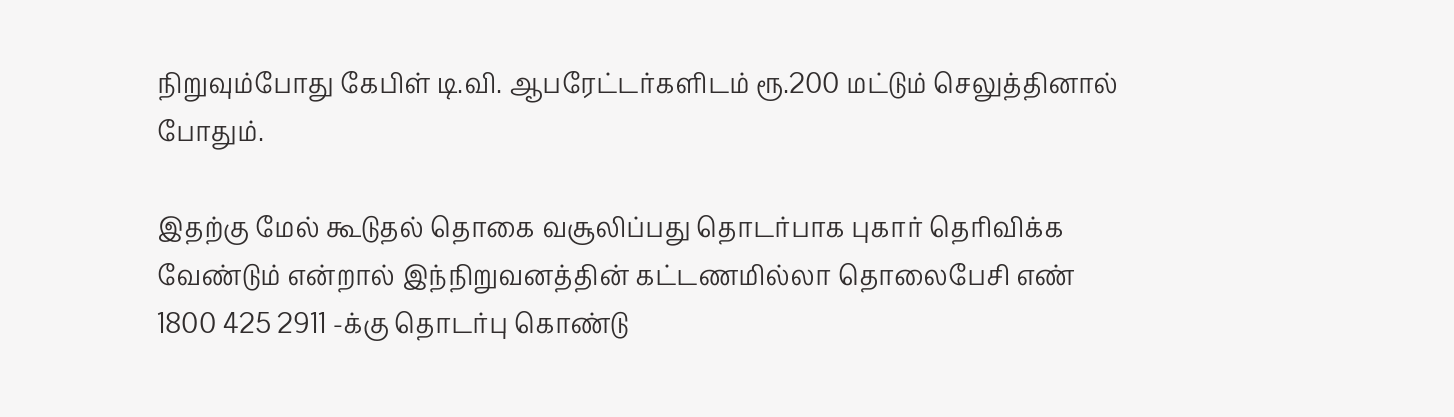நிறுவும்போது கேபிள் டி.வி. ஆபரேட்டர்களிடம் ரூ.200 மட்டும் செலுத்தினால் போதும்.

இதற்கு மேல் கூடுதல் தொகை வசூலிப்பது தொடர்பாக புகார் தெரிவிக்க வேண்டும் என்றால் இந்நிறுவனத்தின் கட்டணமில்லா தொலைபேசி எண் 1800 425 2911 -க்கு தொடர்பு கொண்டு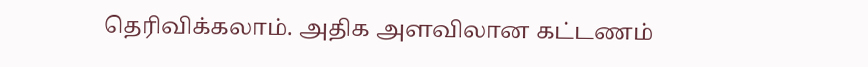தெரிவிக்கலாம். அதிக அளவிலான கட்டணம்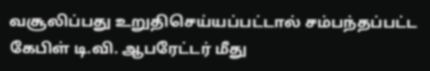வசூலிப்பது உறுதிசெய்யப்பட்டால் சம்பந்தப்பட்ட கேபிள் டி.வி. ஆபரேட்டர் மீது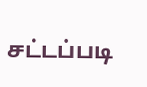சட்டப்படி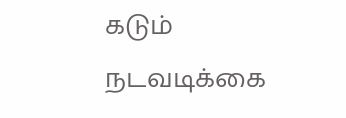கடும் நடவடிக்கை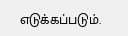எடுக்கப்படும்.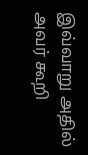இவ்வாறு அதில் அவர் கூறி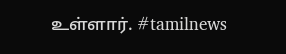உள்ளார். #tamilnews